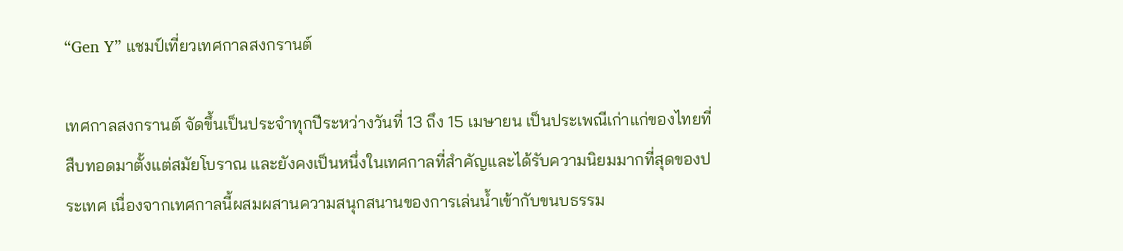“Gen Y” แชมป์เที่ยวเทศกาลสงกรานต์

เทศกาลสงกรานต์ จัดขึ้นเป็นประจำทุกปีระหว่างวันที่ 13 ถึง 15 เมษายน เป็นประเพณีเก่าแก่ของไทยที่สืบทอดมาตั้งแต่สมัยโบราณ และยังคงเป็นหนึ่งในเทศกาลที่สำคัญและได้รับความนิยมมากที่สุดของประเทศ เนื่องจากเทศกาลนี้ผสมผสานความสนุกสนานของการเล่นน้ำเข้ากับขนบธรรม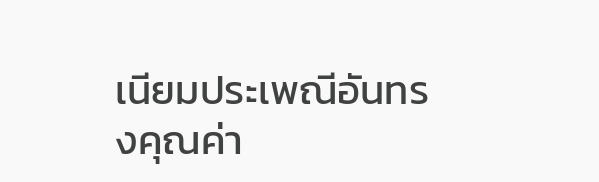เนียมประเพณีอันทรงคุณค่า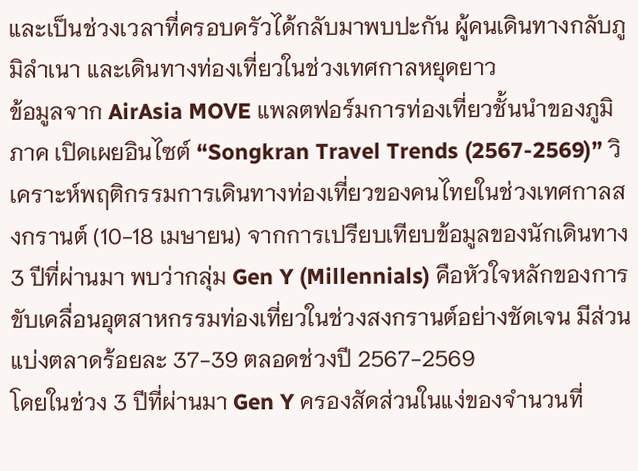และเป็นช่วงเวลาที่ครอบครัวได้กลับมาพบปะกัน ผู้คนเดินทางกลับภูมิลำเนา และเดินทางท่องเที่ยวในช่วงเทศกาลหยุดยาว
ข้อมูลจาก AirAsia MOVE แพลตฟอร์มการท่องเที่ยวชั้นนำของภูมิภาค เปิดเผยอินไซต์ “Songkran Travel Trends (2567-2569)” วิเคราะห์พฤติกรรมการเดินทางท่องเที่ยวของคนไทยในช่วงเทศกาลสงกรานต์ (10-18 เมษายน) จากการเปรียบเทียบข้อมูลของนักเดินทาง 3 ปีที่ผ่านมา พบว่ากลุ่ม Gen Y (Millennials) คือหัวใจหลักของการขับเคลื่อนอุตสาหกรรมท่องเที่ยวในช่วงสงกรานต์อย่างชัดเจน มีส่วนแบ่งตลาดร้อยละ 37-39 ตลอดช่วงปี 2567-2569
โดยในช่วง 3 ปีที่ผ่านมา Gen Y ครองสัดส่วนในแง่ของจำนวนที่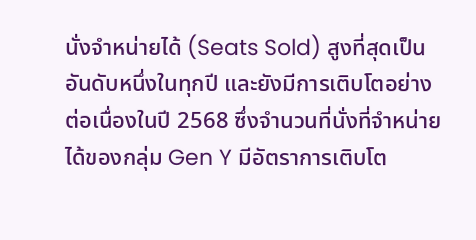นั่งจำหน่ายได้ (Seats Sold) สูงที่สุดเป็นอันดับหนึ่งในทุกปี และยังมีการเติบโตอย่างต่อเนื่องในปี 2568 ซึ่งจำนวนที่นั่งที่จำหน่ายได้ของกลุ่ม Gen Y มีอัตราการเติบโต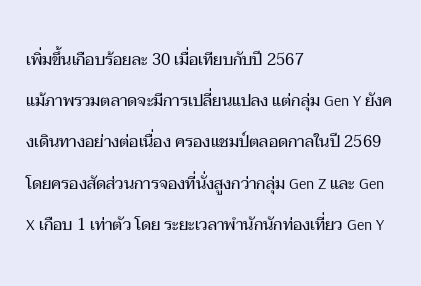เพิ่มขึ้นเกือบร้อยละ 30 เมื่อเทียบกับปี 2567
แม้ภาพรวมตลาดจะมีการเปลี่ยนแปลง แต่กลุ่ม Gen Y ยังคงเดินทางอย่างต่อเนื่อง ครองแชมป์ตลอดกาลในปี 2569 โดยครองสัดส่วนการจองที่นั่งสูงกว่ากลุ่ม Gen Z และ Gen X เกือบ 1 เท่าตัว โดย ระยะเวลาพำนักนักท่องเที่ยว Gen Y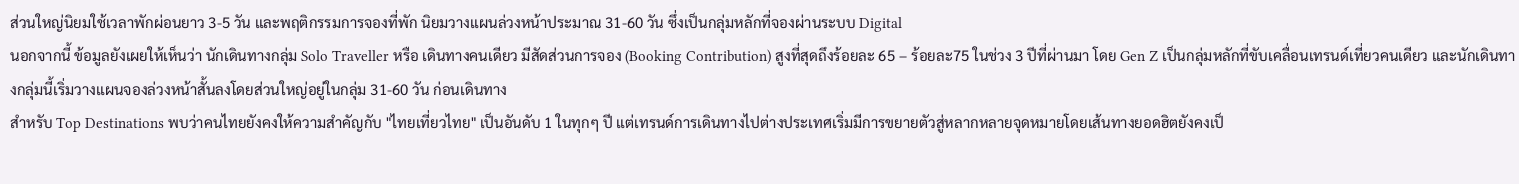ส่วนใหญ่นิยมใช้เวลาพักผ่อนยาว 3-5 วัน และพฤติกรรมการจองที่พัก นิยมวางแผนล่วงหน้าประมาณ 31-60 วัน ซึ่งเป็นกลุ่มหลักที่จองผ่านระบบ Digital
นอกจากนี้ ข้อมูลยังเผยให้เห็นว่า นักเดินทางกลุ่ม Solo Traveller หรือ เดินทางคนเดียว มีสัดส่วนการจอง (Booking Contribution) สูงที่สุดถึงร้อยละ 65 – ร้อยละ75 ในช่วง 3 ปีที่ผ่านมา โดย Gen Z เป็นกลุ่มหลักที่ขับเคลื่อนเทรนด์เที่ยวคนเดียว และนักเดินทางกลุ่มนี้เริ่มวางแผนจองล่วงหน้าสั้นลงโดยส่วนใหญ่อยู่ในกลุ่ม 31-60 วัน ก่อนเดินทาง
สำหรับ Top Destinations พบว่าคนไทยยังคงให้ความสำคัญกับ "ไทยเที่ยวไทย" เป็นอันดับ 1 ในทุกๆ ปี แต่เทรนด์การเดินทางไปต่างประเทศเริ่มมีการขยายตัวสู่หลากหลายจุดหมายโดยเส้นทางยอดฮิตยังคงเป็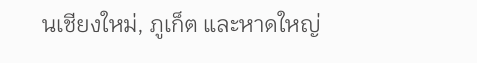นเชียงใหม่, ภูเก็ต และหาดใหญ่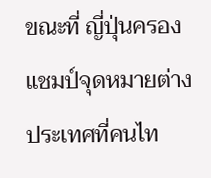ขณะที่ ญี่ปุ่นครองแชมป์จุดหมายต่างประเทศที่คนไท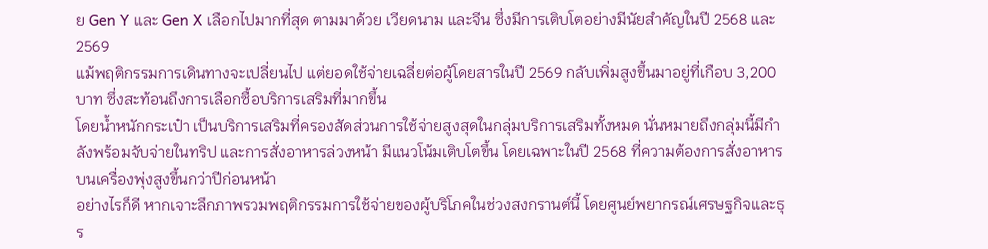ย Gen Y และ Gen X เลือกไปมากที่สุด ตามมาด้วย เวียดนาม และจีน ซึ่งมีการเติบโตอย่างมีนัยสำคัญในปี 2568 และ 2569
แม้พฤติกรรมการเดินทางจะเปลี่ยนไป แต่ยอดใช้จ่ายเฉลี่ยต่อผู้โดยสารในปี 2569 กลับเพิ่มสูงขึ้นมาอยู่ที่เกือบ 3,200 บาท ซึ่งสะท้อนถึงการเลือกซื้อบริการเสริมที่มากขึ้น
โดยน้ำหนักกระเป๋า เป็นบริการเสริมที่ครองสัดส่วนการใช้จ่ายสูงสุดในกลุ่มบริการเสริมทั้งหมด นั่นหมายถึงกลุ่มนี้มีกำลังพร้อมจับจ่ายในทริป และการสั่งอาหารล่วงหน้า มีแนวโน้มเติบโตขึ้น โดยเฉพาะในปี 2568 ที่ความต้องการสั่งอาหารบนเครื่องพุ่งสูงขึ้นกว่าปีก่อนหน้า
อย่างไรก็ดี หากเจาะลึกภาพรวมพฤติกรรมการใช้จ่ายของผู้บริโภคในช่วงสงกรานต์นี้ โดยศูนย์พยากรณ์เศรษฐกิจและธุร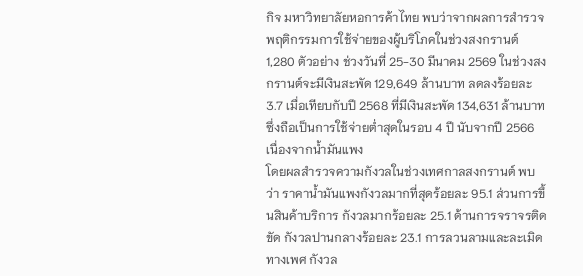กิจ มหาวิทยาลัยหอการค้าไทย พบว่าจากผลการสำรวจพฤติกรรมการใช้จ่ายของผู้บริโภคในช่วงสงกรานต์ 1,280 ตัวอย่าง ช่วงวันที่ 25-30 มีนาคม 2569 ในช่วงสงกรานต์จะมีเงินสะพัด 129,649 ล้านบาท ลดลงร้อยละ 3.7 เมื่อเทียบกับปี 2568 ที่มีเงินสะพัด 134,631 ล้านบาท ซึ่งถือเป็นการใช้จ่ายต่ำสุดในรอบ 4 ปี นับจากปี 2566 เนื่องจากน้ำมันแพง
โดยผลสำรวจความกังวลในช่วงเทศกาลสงกรานต์ พบว่า ราคาน้ำมันแพงกังวลมากที่สุดร้อยละ 95.1 ส่วนการขึ้นสินค้าบริการ กังวลมากร้อยละ 25.1 ด้านการจราจรติดขัด กังวลปานกลางร้อยละ 23.1 การลวนลามและละเมิดทางเพศ กังวล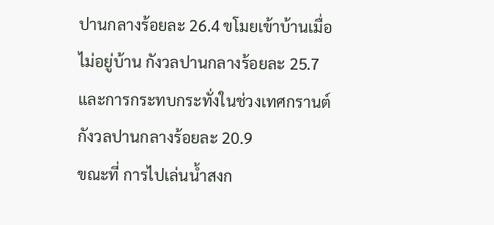ปานกลางร้อยละ 26.4 ขโมยเข้าบ้านเมื่อไม่อยู่บ้าน กังวลปานกลางร้อยละ 25.7 และการกระทบกระทั่งในช่วงเทศกรานต์ กังวลปานกลางร้อยละ 20.9
ขณะที่ การไปเล่นน้ำสงก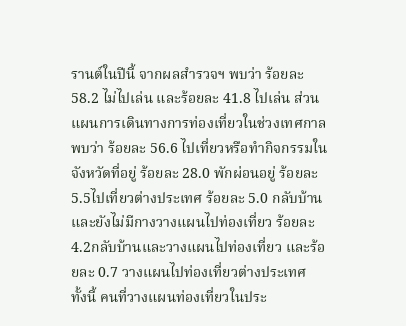รานต์ในปีนี้ จากผลสำรวจฯ พบว่า ร้อยละ 58.2 ไม่ไปเล่น และร้อยละ 41.8 ไปเล่น ส่วนแผนการเดินทางการท่องเที่ยวในช่วงเทศกาล พบว่า ร้อยละ 56.6 ไปเที่ยวหรือทำกิจกรรมในจังหวัดที่อยู่ ร้อยละ 28.0 พักผ่อนอยู่ ร้อยละ 5.5ไปเที่ยวต่างประเทศ ร้อยละ 5.0 กลับบ้านและยังไม่มีกางวางแผนไปท่องเที่ยว ร้อยละ 4.2กลับบ้านและวางแผนไปท่องเที่ยว และร้อยละ 0.7 วางแผนไปท่องเที่ยวต่างประเทศ
ทั้งนี้ คนที่วางแผนท่องเที่ยวในประ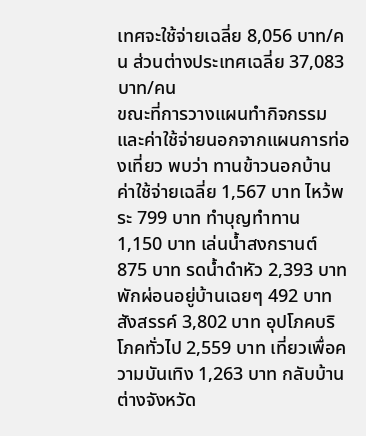เทศจะใช้จ่ายเฉลี่ย 8,056 บาท/คน ส่วนต่างประเทศเฉลี่ย 37,083 บาท/คน
ขณะที่การวางแผนทำกิจกรรมและค่าใช้จ่ายนอกจากแผนการท่องเที่ยว พบว่า ทานข้าวนอกบ้าน ค่าใช้จ่ายเฉลี่ย 1,567 บาท ไหว้พระ 799 บาท ทำบุญทำทาน 1,150 บาท เล่นน้ำสงกรานต์ 875 บาท รดน้ำดำหัว 2,393 บาท พักผ่อนอยู่บ้านเฉยๆ 492 บาท สังสรรค์ 3,802 บาท อุปโภคบริโภคทั่วไป 2,559 บาท เที่ยวเพื่อความบันเทิง 1,263 บาท กลับบ้านต่างจังหวัด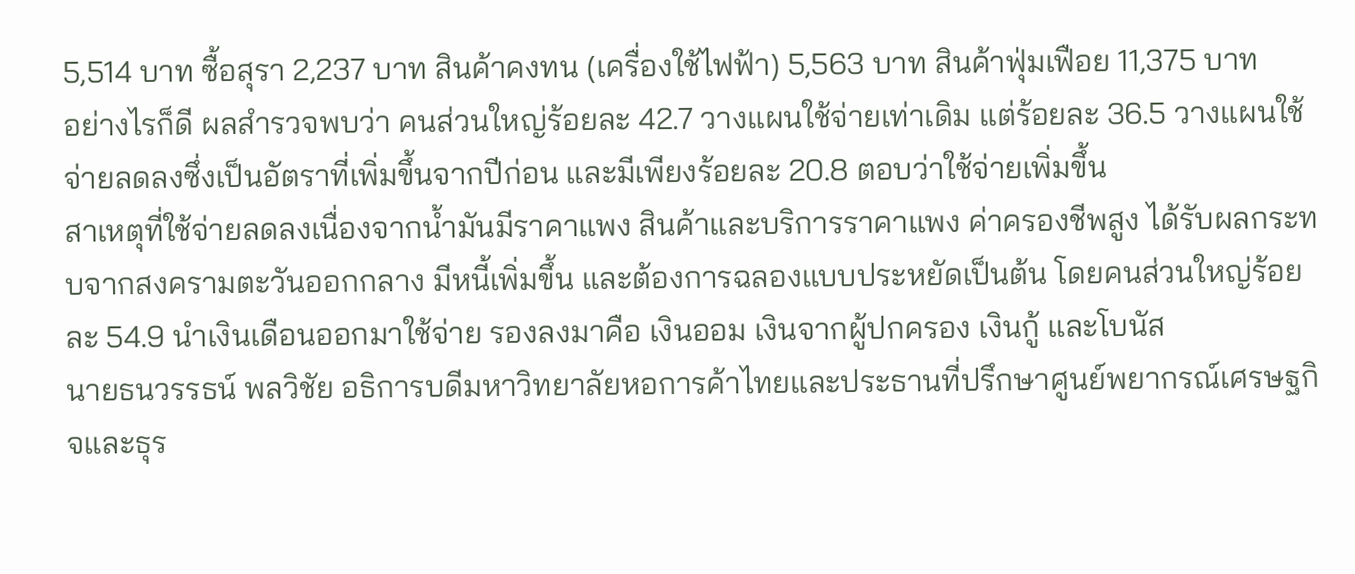5,514 บาท ซื้อสุรา 2,237 บาท สินค้าคงทน (เครื่องใช้ไฟฟ้า) 5,563 บาท สินค้าฟุ่มเฟือย 11,375 บาท
อย่างไรก็ดี ผลสำรวจพบว่า คนส่วนใหญ่ร้อยละ 42.7 วางแผนใช้จ่ายเท่าเดิม แต่ร้อยละ 36.5 วางแผนใช้จ่ายลดลงซึ่งเป็นอัตราที่เพิ่มขึ้นจากปีก่อน และมีเพียงร้อยละ 20.8 ตอบว่าใช้จ่ายเพิ่มขึ้น
สาเหตุที่ใช้จ่ายลดลงเนื่องจากน้ำมันมีราคาแพง สินค้าและบริการราคาแพง ค่าครองชีพสูง ได้รับผลกระทบจากสงครามตะวันออกกลาง มีหนี้เพิ่มขึ้น และต้องการฉลองแบบประหยัดเป็นต้น โดยคนส่วนใหญ่ร้อยละ 54.9 นำเงินเดือนออกมาใช้จ่าย รองลงมาคือ เงินออม เงินจากผู้ปกครอง เงินกู้ และโบนัส
นายธนวรรธน์ พลวิชัย อธิการบดีมหาวิทยาลัยหอการค้าไทยและประธานที่ปรึกษาศูนย์พยากรณ์เศรษฐกิจและธุร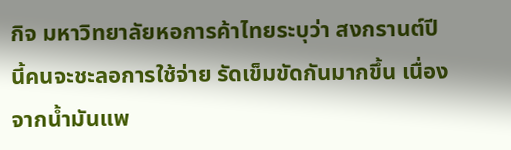กิจ มหาวิทยาลัยหอการค้าไทยระบุว่า สงกรานต์ปีนี้คนจะชะลอการใช้จ่าย รัดเข็มขัดกันมากขึ้น เนื่องจากน้ำมันแพ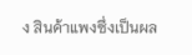ง สินค้าแพงซึ่งเป็นผล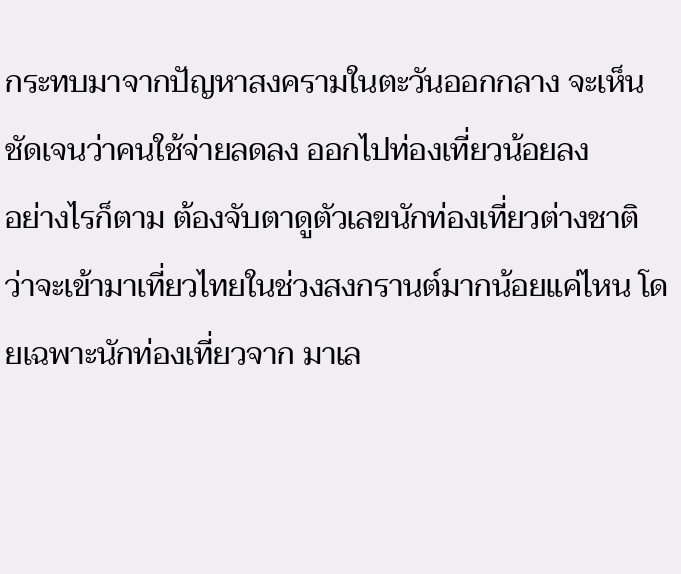กระทบมาจากปัญหาสงครามในตะวันออกกลาง จะเห็นชัดเจนว่าคนใช้จ่ายลดลง ออกไปท่องเที่ยวน้อยลง
อย่างไรก็ตาม ต้องจับตาดูตัวเลขนักท่องเที่ยวต่างชาติว่าจะเข้ามาเที่ยวไทยในช่วงสงกรานต์มากน้อยแค่ไหน โดยเฉพาะนักท่องเที่ยวจาก มาเล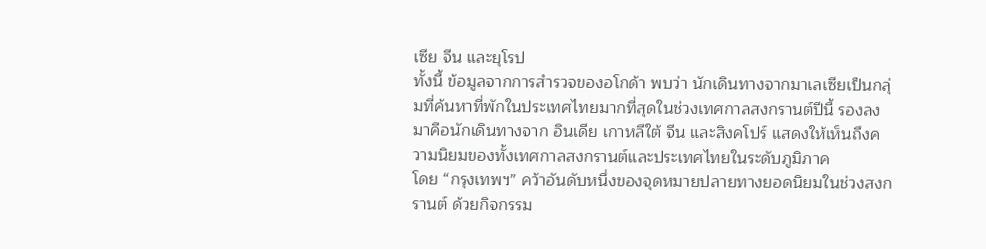เซีย จีน และยุโรป
ทั้งนี้ ข้อมูลจากการสำรวจของอโกด้า พบว่า นักเดินทางจากมาเลเซียเป็นกลุ่มที่ค้นหาที่พักในประเทศไทยมากที่สุดในช่วงเทศกาลสงกรานต์ปีนี้ รองลงมาคือนักเดินทางจาก อินเดีย เกาหลีใต้ จีน และสิงคโปร์ แสดงให้เห็นถึงความนิยมของทั้งเทศกาลสงกรานต์และประเทศไทยในระดับภูมิภาค
โดย “กรุงเทพฯ” คว้าอันดับหนึ่งของจุดหมายปลายทางยอดนิยมในช่วงสงกรานต์ ด้วยกิจกรรม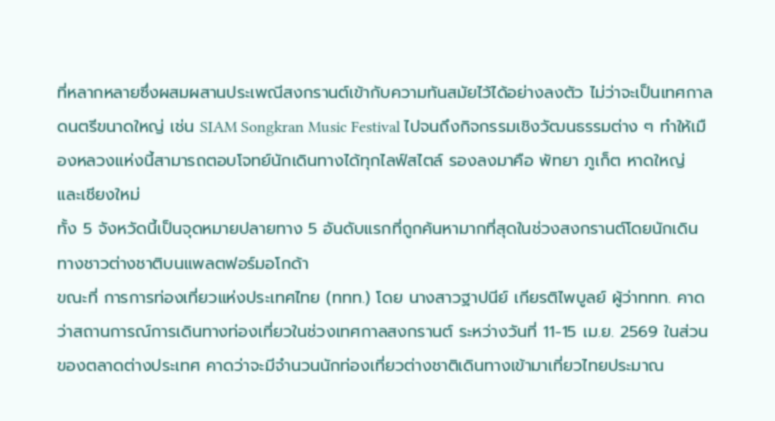ที่หลากหลายซึ่งผสมผสานประเพณีสงกรานต์เข้ากับความทันสมัยไว้ได้อย่างลงตัว ไม่ว่าจะเป็นเทศกาลดนตรีขนาดใหญ่ เช่น SIAM Songkran Music Festival ไปจนถึงกิจกรรมเชิงวัฒนธรรมต่าง ๆ ทำให้เมืองหลวงแห่งนี้สามารถตอบโจทย์นักเดินทางได้ทุกไลฟ์สไตล์ รองลงมาคือ พัทยา ภูเก็ต หาดใหญ่ และเชียงใหม่
ทั้ง 5 จังหวัดนี้เป็นจุดหมายปลายทาง 5 อันดับแรกที่ถูกค้นหามากที่สุดในช่วงสงกรานต์โดยนักเดินทางชาวต่างชาติบนแพลตฟอร์มอโกด้า
ขณะที่ การการท่องเที่ยวแห่งประเทศไทย (ททท.) โดย นางสาวฐาปนีย์ เกียรติไพบูลย์ ผู้ว่าททท. คาดว่าสถานการณ์การเดินทางท่องเที่ยวในช่วงเทศกาลสงกรานต์ ระหว่างวันที่ 11-15 เม.ย. 2569 ในส่วนของตลาดต่างประเทศ คาดว่าจะมีจำนวนนักท่องเที่ยวต่างชาติเดินทางเข้ามาเที่ยวไทยประมาณ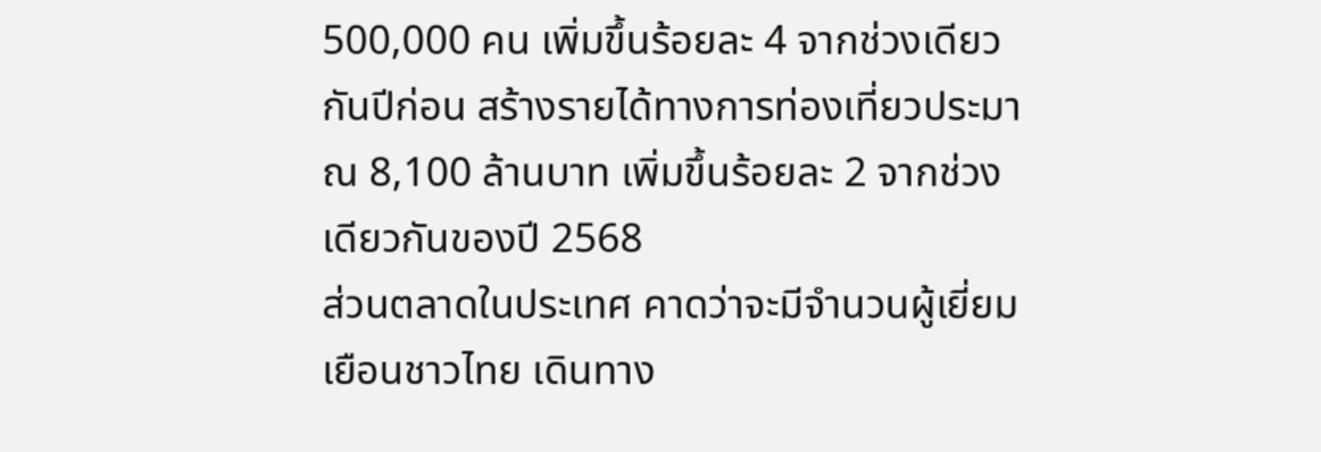500,000 คน เพิ่มขึ้นร้อยละ 4 จากช่วงเดียวกันปีก่อน สร้างรายได้ทางการท่องเที่ยวประมาณ 8,100 ล้านบาท เพิ่มขึ้นร้อยละ 2 จากช่วงเดียวกันของปี 2568
ส่วนตลาดในประเทศ คาดว่าจะมีจำนวนผู้เยี่ยมเยือนชาวไทย เดินทาง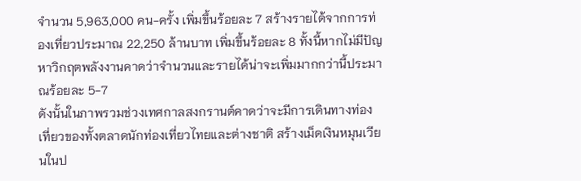จำนวน 5,963,000 คน-ครั้ง เพิ่มขึ้นร้อยละ 7 สร้างรายได้จากการท่องเที่ยวประมาณ 22,250 ล้านบาท เพิ่มขึ้นร้อยละ 8 ทั้งนี้หากไม่มีปัญหาวิกฤตพลังงานคาดว่าจำนวนและรายได้น่าจะเพิ่มมากกว่านี้ประมาณร้อยละ 5-7
ดังนั้นในภาพรวมช่วงเทศกาลสงกรานต์คาดว่าจะมีการเดินทางท่องเที่ยวของทั้งตลาดนักท่องเที่ยวไทยและต่างชาติ สร้างเม็ดเงินหมุนเวียนในป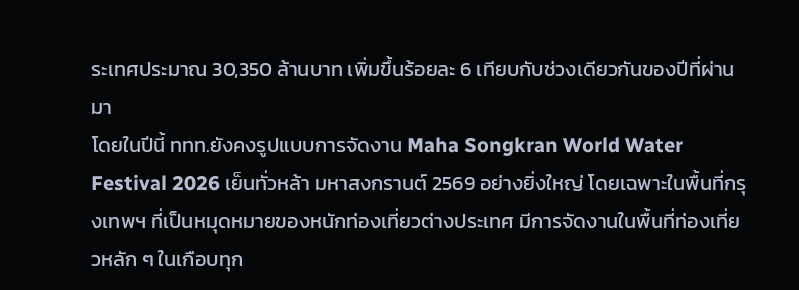ระเทศประมาณ 30,350 ล้านบาท เพิ่มขึ้นร้อยละ 6 เทียบกับช่วงเดียวกันของปีที่ผ่านมา
โดยในปีนี้ ททท.ยังคงรูปแบบการจัดงาน Maha Songkran World Water Festival 2026 เย็นทั่วหล้า มหาสงกรานต์ 2569 อย่างยิ่งใหญ่ โดยเฉพาะในพื้นที่กรุงเทพฯ ที่เป็นหมุดหมายของหนักท่องเที่ยวต่างประเทศ มีการจัดงานในพื้นที่ท่องเที่ยวหลัก ๆ ในเกือบทุก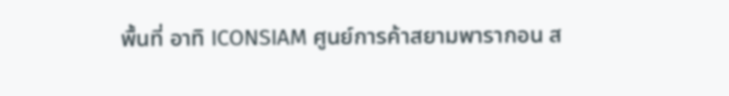พื้นที่ อาทิ ICONSIAM ศูนย์การค้าสยามพารากอน ส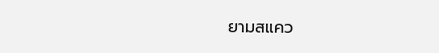ยามสแคว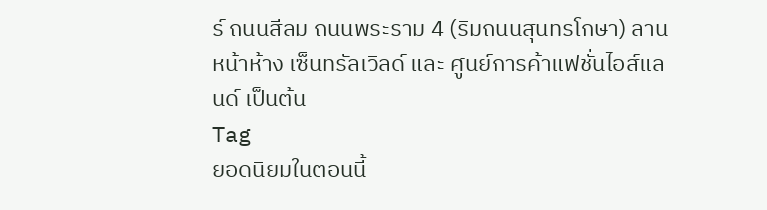ร์ ถนนสีลม ถนนพระราม 4 (ริมถนนสุนทรโกษา) ลานหน้าห้าง เซ็นทรัลเวิลด์ และ ศูนย์การค้าแฟชั่นไอส์แลนด์ เป็นต้น
Tag
ยอดนิยมในตอนนี้